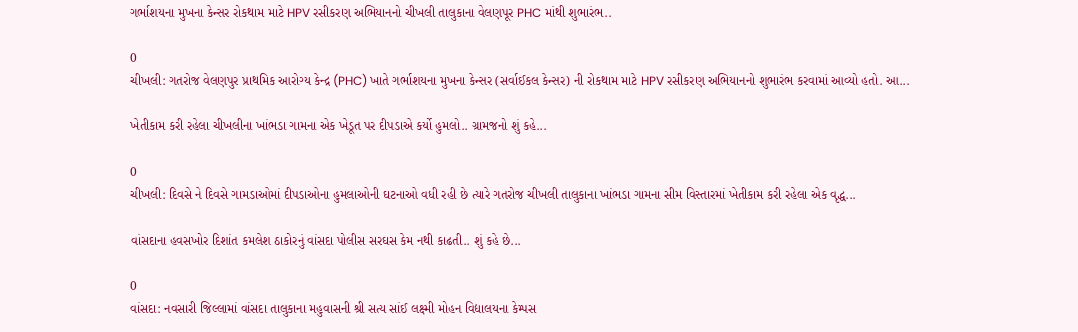ગર્ભાશયના મુખના કેન્સર રોકથામ માટે HPV રસીકરણ અભિયાનનો ચીખલી તાલુકાના વેલણપૂર PHC માંથી શુભારંભ..

0
ચીખલી: ગતરોજ વેલણપુર પ્રાથમિક આરોગ્ય કેન્દ્ર (PHC) ખાતે ગર્ભાશયના મુખના કેન્સર (સર્વાઈકલ કેન્સર) ની રોકથામ માટે HPV રસીકરણ અભિયાનનો શુભારંભ કરવામાં આવ્યો હતો. આ...

ખેતીકામ કરી રહેલા ચીખલીના ખાંભડા ગામના એક ખેડૂત પર દીપડાએ કર્યો હુમલો.. ગ્રામજનો શું કહે...

0
ચીખલી: દિવસે ને દિવસે ગામડાઓમાં દીપડાઓના હુમલાઓની ઘટનાઓ વધી રહી છે ત્યારે ગતરોજ ચીખલી તાલુકાના ખાંભડા ગામના સીમ વિસ્તારમાં ખેતીકામ કરી રહેલા એક વૃદ્ધ...

વાંસદાના હવસખોર દિશાંત કમલેશ ઠાકોરનું વાંસદા પોલીસ સરઘસ કેમ નથી કાઢતી.. શું કહે છે...

0
વાંસદા: નવસારી જિલ્લામાં વાંસદા તાલુકાના મહુવાસની શ્રી સત્ય સાંઈ લક્ષ્મી મોહન વિદ્યાલયના કેમ્પસ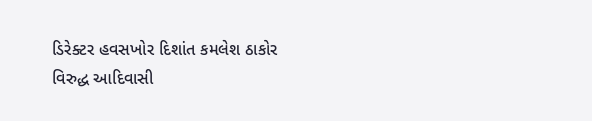ડિરેક્ટર હવસખોર દિશાંત કમલેશ ઠાકોર વિરુદ્ધ આદિવાસી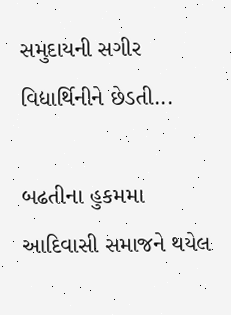સમુદાયની સગીર વિદ્યાર્થિનીને છેડતી...

બઢતીના હુકમમા આદિવાસી સમાજને થયેલ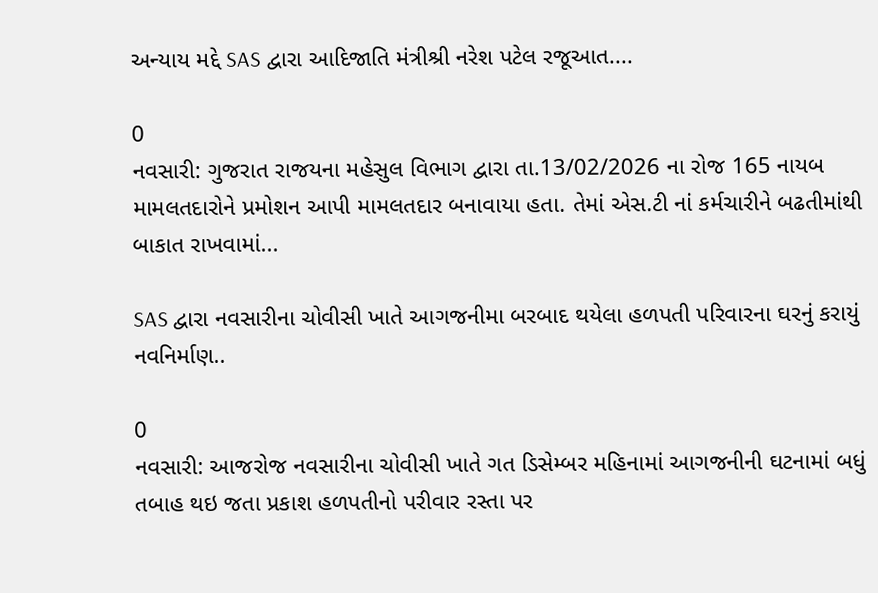અન્યાય મદ્દે SAS દ્વારા આદિજાતિ મંત્રીશ્રી નરેશ પટેલ રજૂઆત....

0
નવસારી: ગુજરાત રાજયના મહેસુલ વિભાગ દ્વારા તા.13/02/2026 ના રોજ 165 નાયબ મામલતદારોને પ્રમોશન આપી મામલતદાર બનાવાયા હતા. તેમાં એસ.ટી નાં કર્મચારીને બઢતીમાંથી બાકાત રાખવામાં...

SAS દ્વારા નવસારીના ચોવીસી ખાતે આગજનીમા બરબાદ થયેલા હળપતી પરિવારના ઘરનું કરાયું નવનિર્માણ..

0
નવસારી: આજરોજ નવસારીના ચોવીસી ખાતે ગત ડિસેમ્બર મહિનામાં આગજનીની ઘટનામાં બધું તબાહ થઇ જતા પ્રકાશ હળપતીનો પરીવાર રસ્તા પર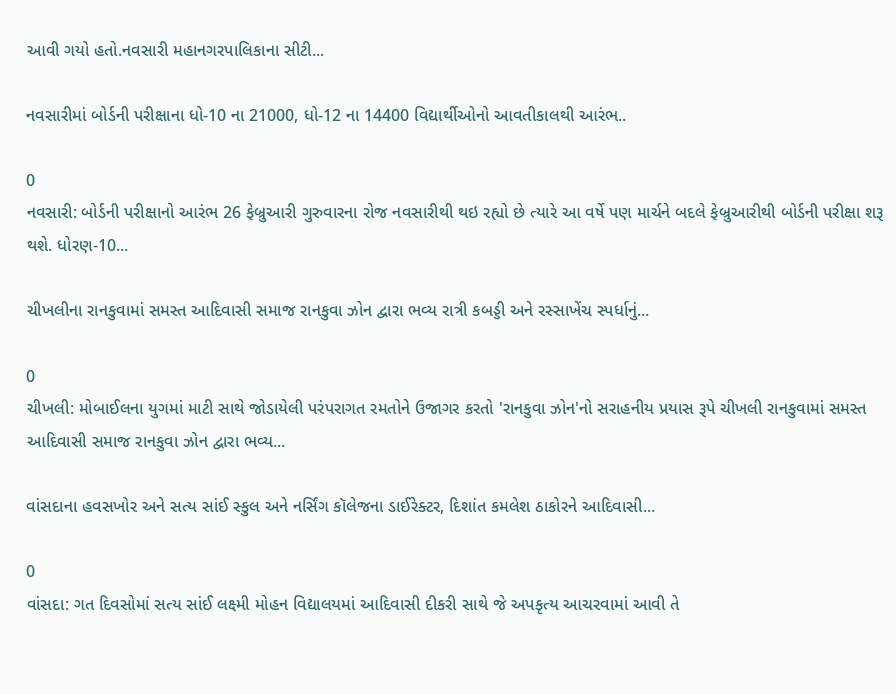આવી ગયો હતો.નવસારી મહાનગરપાલિકાના સીટી...

નવસારીમાં બોર્ડની પરીક્ષાના ધો-10 ના 21000, ધો-12 ના 14400 વિદ્યાર્થીઓનો આવતીકાલથી આરંભ..

0
નવસારી: બોર્ડની પરીક્ષાનો આરંભ 26 ફેબ્રુઆરી ગુરુવારના રોજ નવસારીથી થઇ રહ્યો છે ત્યારે આ વર્ષે પણ માર્ચને બદલે ફેબ્રુઆરીથી બોર્ડની પરીક્ષા શરૂ થશે. ધોરણ-10...

ચીખલીના રાનકુવામાં સમસ્ત આદિવાસી સમાજ રાનકુવા ઝોન દ્વારા ભવ્ય રાત્રી કબડ્ડી અને રસ્સાખેંચ સ્પર્ધાનું...

0
ચીખલી: મોબાઈલના યુગમાં માટી સાથે જોડાયેલી પરંપરાગત રમતોને ઉજાગર કરતો 'રાનકુવા ઝોન'નો સરાહનીય પ્રયાસ રૂપે ચીખલી રાનકુવામાં સમસ્ત આદિવાસી સમાજ રાનકુવા ઝોન દ્વારા ભવ્ય...

વાંસદાના હવસખોર અને સત્ય સાંઈ સ્કુલ અને નર્સિંગ કૉલેજના ડાઈરેક્ટર, દિશાંત કમલેશ ઠાકોરને આદિવાસી...

0
વાંસદા: ગત દિવસોમાં સત્ય સાંઈ લક્ષ્મી મોહન વિદ્યાલયમાં આદિવાસી દીકરી સાથે જે અપકૃત્ય આચરવામાં આવી તે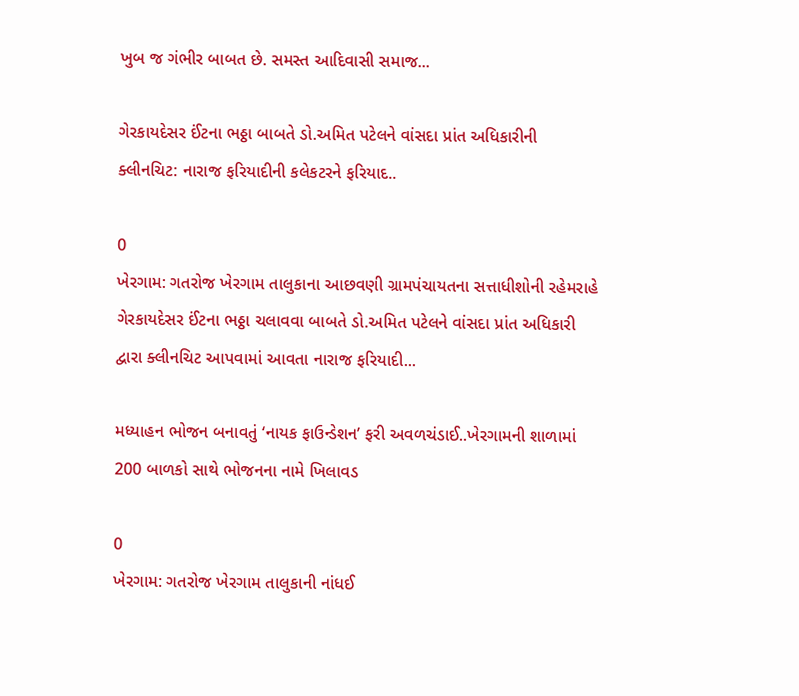ખુબ જ ગંભીર બાબત છે. સમસ્ત આદિવાસી સમાજ...

ગેરકાયદેસર ઈંટના ભઠ્ઠા બાબતે ડો.અમિત પટેલને વાંસદા પ્રાંત અધિકારીની ક્લીનચિટ: નારાજ ફરિયાદીની કલેકટરને ફરિયાદ..

0
ખેરગામ: ગતરોજ ખેરગામ તાલુકાના આછવણી ગ્રામપંચાયતના સત્તાધીશોની રહેમરાહે ગેરકાયદેસર ઈંટના ભઠ્ઠા ચલાવવા બાબતે ડો.અમિત પટેલને વાંસદા પ્રાંત અધિકારી દ્વારા ક્લીનચિટ આપવામાં આવતા નારાજ ફરિયાદી...

મધ્યાહન ભોજન બનાવતું ‘નાયક ફાઉન્ડેશન’ ફરી અવળચંડાઈ..ખેરગામની શાળામાં 200 બાળકો સાથે ભોજનના નામે ખિલાવડ

0
ખેરગામ: ગતરોજ ખેરગામ તાલુકાની નાંધઈ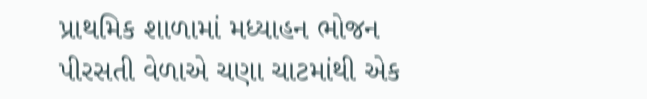પ્રાથમિક શાળામાં મધ્યાહન ભોજન પીરસતી વેળાએ ચણા ચાટમાંથી એક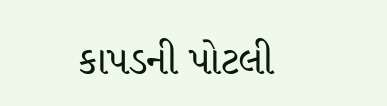કાપડની પોટલી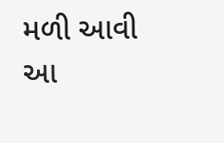મળી આવી આ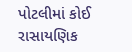પોટલીમાં કોઈ રાસાયણિક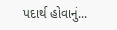પદાર્થ હોવાનું...